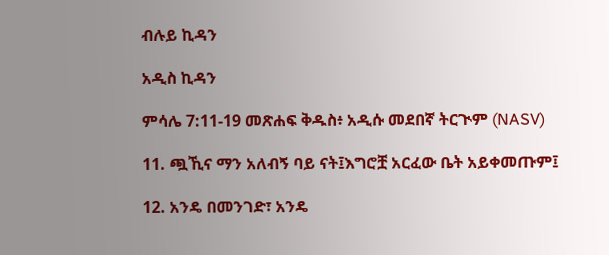ብሉይ ኪዳን

አዲስ ኪዳን

ምሳሌ 7:11-19 መጽሐፍ ቅዱስ፥ አዲሱ መደበኛ ትርጒም (NASV)

11. ጯኺና ማን አለብኝ ባይ ናት፤እግሮቿ አርፈው ቤት አይቀመጡም፤

12. አንዴ በመንገድ፣ አንዴ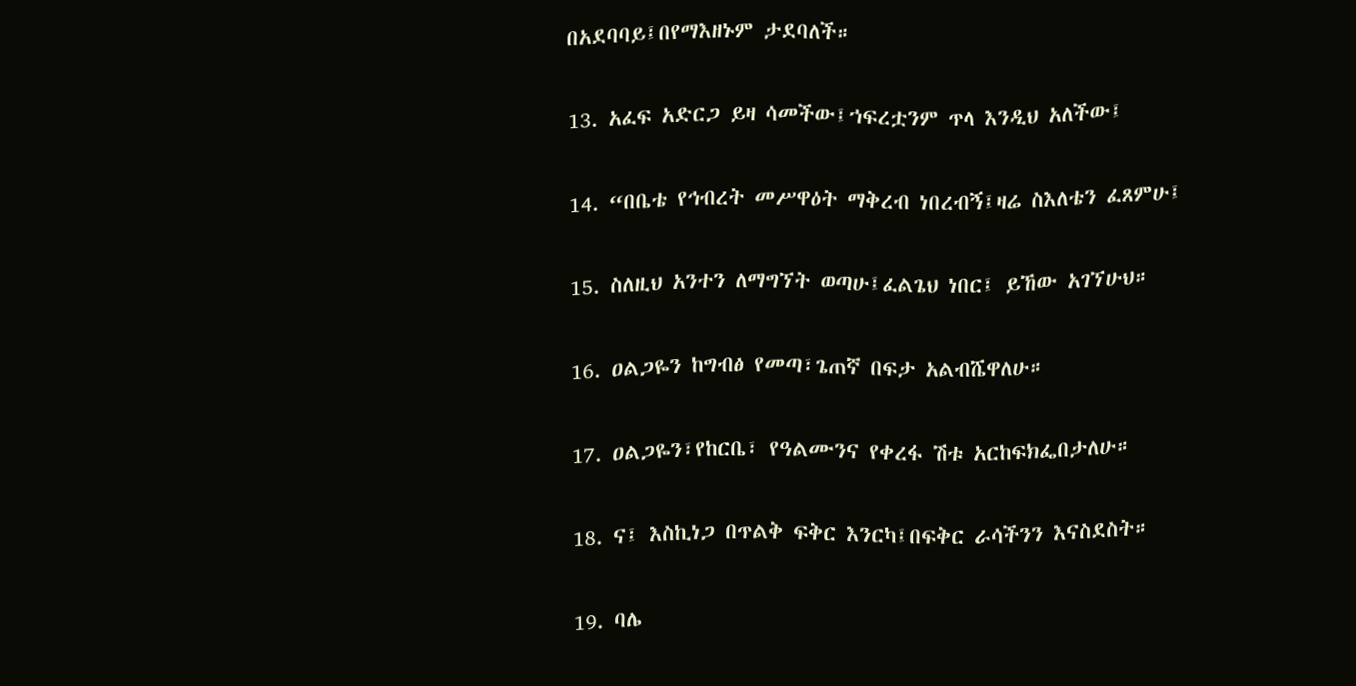በአደባባይ፤በየማእዘኑም ታደባለች።

13. አፈፍ አድርጋ ይዛ ሳመችው፤ኀፍረቷንም ጥላ እንዲህ አለችው፤

14. “በቤቴ የኅብረት መሥዋዕት ማቅረብ ነበረብኝ፤ዛሬ ስእለቴን ፈጸምሁ፤

15. ስለዚህ አንተን ለማግኘት ወጣሁ፤ፈልጌህ ነበር፤ ይኸው አገኘሁህ።

16. ዐልጋዬን ከግብፅ የመጣ፣ጌጠኛ በፍታ አልብሼዋለሁ።

17. ዐልጋዬን፣የከርቤ፣ የዓልሙንና የቀረፋ ሽቱ አርከፍክፌበታለሁ።

18. ና፤ እስኪነጋ በጥልቅ ፍቅር እንርካ፤በፍቅር ራሳችንን እናስደስት።

19. ባሌ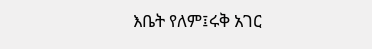እቤት የለም፤ሩቅ አገር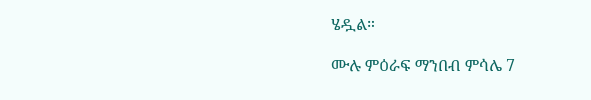ሄዷል።

ሙሉ ምዕራፍ ማንበብ ምሳሌ 7